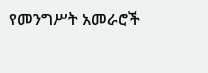የመንግሥት አመራሮች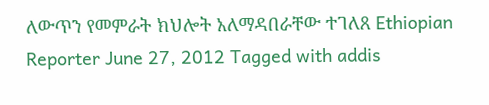ለውጥን የመምራት ክህሎት አለማዳበራቸው ተገለጸ Ethiopian Reporter June 27, 2012 Tagged with addis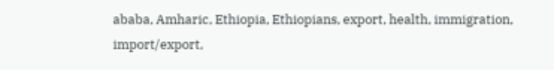ababa, Amharic, Ethiopia, Ethiopians, export, health, immigration, import/export,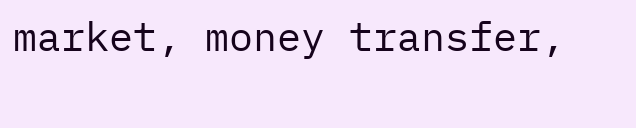market, money transfer,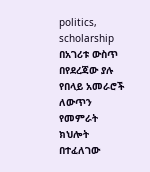politics, scholarship በአገሪቱ ውስጥ በየደረጃው ያሉ የበላይ አመራሮች ለውጥን የመምራት ክህሎት በተፈለገው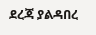ደረጃ ያልዳበረ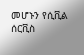መሆኑን የሲቪል ሰርቪስ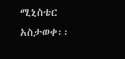ሚኒስቴር አስታወቀ፡፡